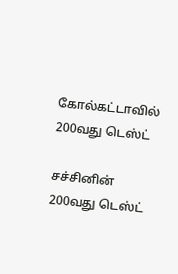கோல்கட்டாவில் 200வது டெஸ்ட்

சச்சினின் 200வது டெஸ்ட்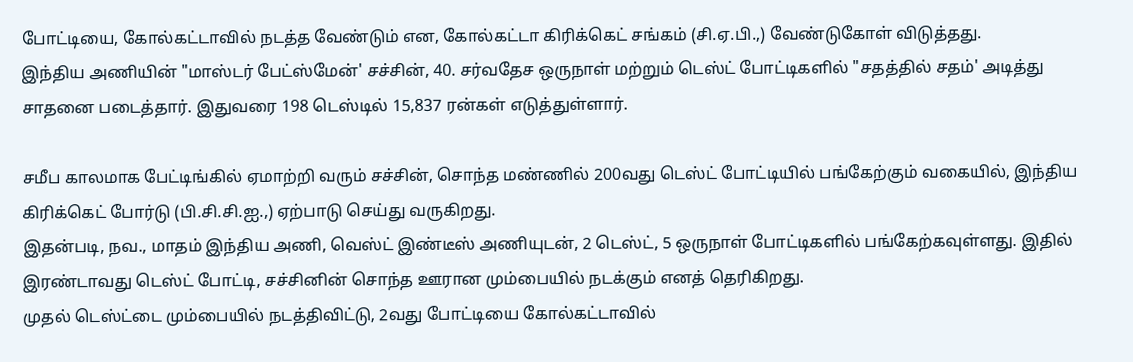போட்டியை, கோல்கட்டாவில் நடத்த வேண்டும் என, கோல்கட்டா கிரிக்கெட் சங்கம் (சி.ஏ.பி.,) வேண்டுகோள் விடுத்தது.
இந்திய அணியின் "மாஸ்டர் பேட்ஸ்மேன்' சச்சின், 40. சர்வதேச ஒருநாள் மற்றும் டெஸ்ட் போட்டிகளில் "சதத்தில் சதம்' அடித்து சாதனை படைத்தார். இதுவரை 198 டெஸ்டில் 15,837 ரன்கள் எடுத்துள்ளார்.

சமீப காலமாக பேட்டிங்கில் ஏமாற்றி வரும் சச்சின், சொந்த மண்ணில் 200வது டெஸ்ட் போட்டியில் பங்கேற்கும் வகையில், இந்திய கிரிக்கெட் போர்டு (பி.சி.சி.ஐ.,) ஏற்பாடு செய்து வருகிறது.
இதன்படி, நவ., மாதம் இந்திய அணி, வெஸ்ட் இண்டீஸ் அணியுடன், 2 டெஸ்ட், 5 ஒருநாள் போட்டிகளில் பங்கேற்கவுள்ளது. இதில் இரண்டாவது டெஸ்ட் போட்டி, சச்சினின் சொந்த ஊரான மும்பையில் நடக்கும் எனத் தெரிகிறது.
முதல் டெஸ்ட்டை மும்பையில் நடத்திவிட்டு, 2வது போட்டியை கோல்கட்டாவில்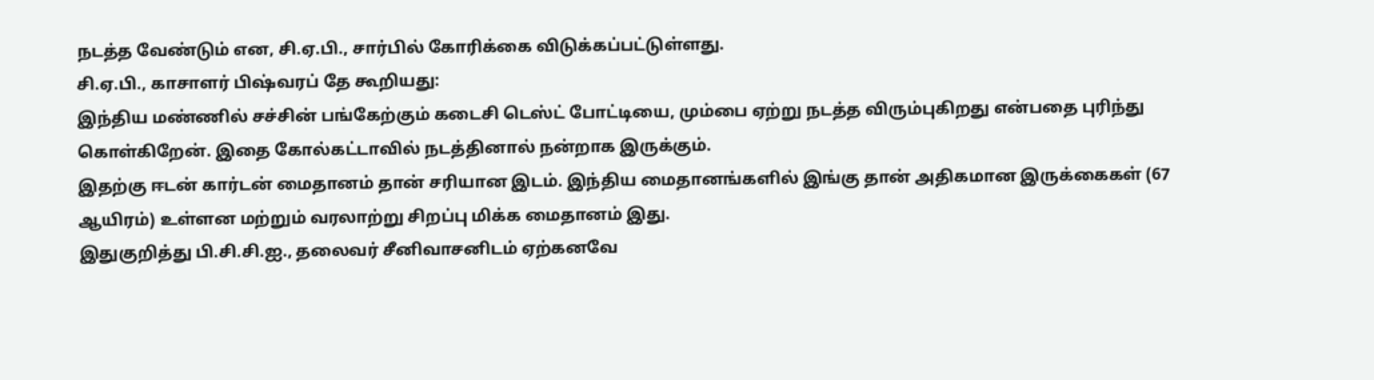நடத்த வேண்டும் என, சி.ஏ.பி., சார்பில் கோரிக்கை விடுக்கப்பட்டுள்ளது.
சி.ஏ.பி., காசாளர் பிஷ்வரப் தே கூறியது:
இந்திய மண்ணில் சச்சின் பங்கேற்கும் கடைசி டெஸ்ட் போட்டியை, மும்பை ஏற்று நடத்த விரும்புகிறது என்பதை புரிந்து கொள்கிறேன். இதை கோல்கட்டாவில் நடத்தினால் நன்றாக இருக்கும்.
இதற்கு ஈடன் கார்டன் மைதானம் தான் சரியான இடம். இந்திய மைதானங்களில் இங்கு தான் அதிகமான இருக்கைகள் (67 ஆயிரம்) உள்ளன மற்றும் வரலாற்று சிறப்பு மிக்க மைதானம் இது.
இதுகுறித்து பி.சி.சி.ஐ., தலைவர் சீனிவாசனிடம் ஏற்கனவே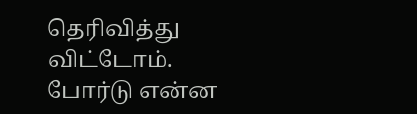தெரிவித்து விட்டோம். போர்டு என்ன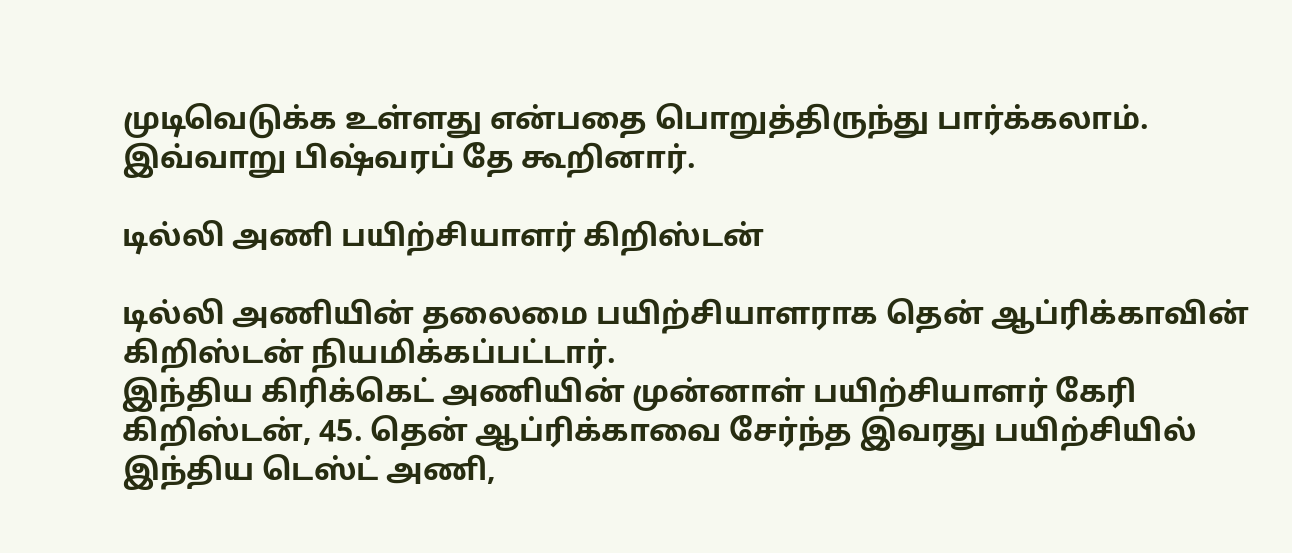முடிவெடுக்க உள்ளது என்பதை பொறுத்திருந்து பார்க்கலாம்.
இவ்வாறு பிஷ்வரப் தே கூறினார்.

டில்லி அணி பயிற்சியாளர் கிறிஸ்டன்

டில்லி அணியின் தலைமை பயிற்சியாளராக தென் ஆப்ரிக்காவின் கிறிஸ்டன் நியமிக்கப்பட்டார்.
இந்திய கிரிக்கெட் அணியின் முன்னாள் பயிற்சியாளர் கேரி கிறிஸ்டன், 45. தென் ஆப்ரிக்காவை சேர்ந்த இவரது பயிற்சியில் இந்திய டெஸ்ட் அணி,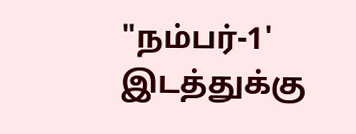"நம்பர்-1' இடத்துக்கு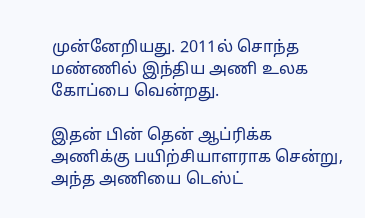முன்னேறியது. 2011ல் சொந்த மண்ணில் இந்திய அணி உலக கோப்பை வென்றது.

இதன் பின் தென் ஆப்ரிக்க அணிக்கு பயிற்சியாளராக சென்று, அந்த அணியை டெஸ்ட்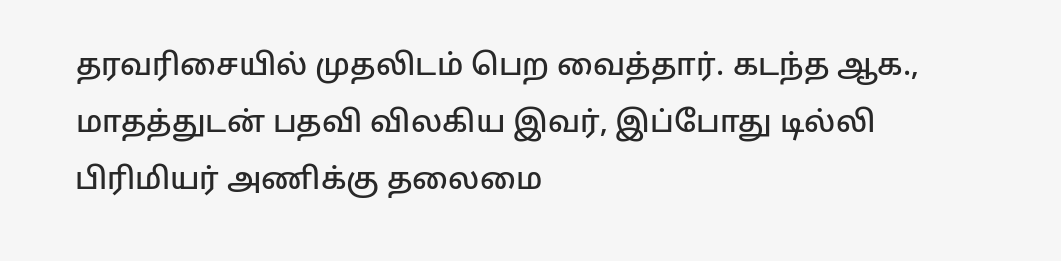தரவரிசையில் முதலிடம் பெற வைத்தார். கடந்த ஆக., மாதத்துடன் பதவி விலகிய இவர், இப்போது டில்லி பிரிமியர் அணிக்கு தலைமை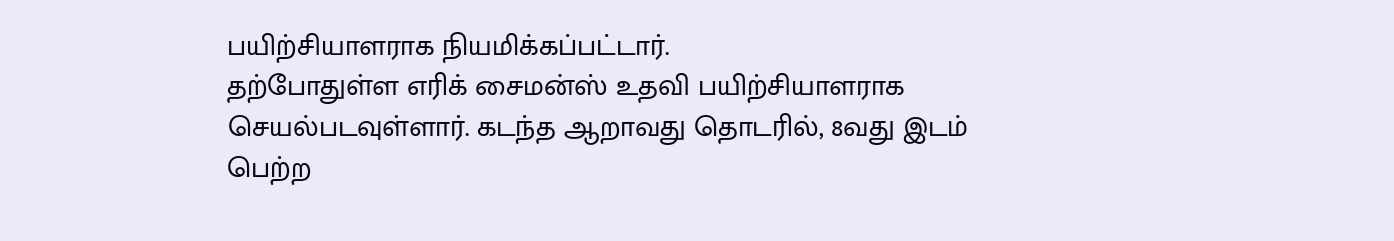பயிற்சியாளராக நியமிக்கப்பட்டார்.
தற்போதுள்ள எரிக் சைமன்ஸ் உதவி பயிற்சியாளராக செயல்படவுள்ளார். கடந்த ஆறாவது தொடரில், 8வது இடம் பெற்ற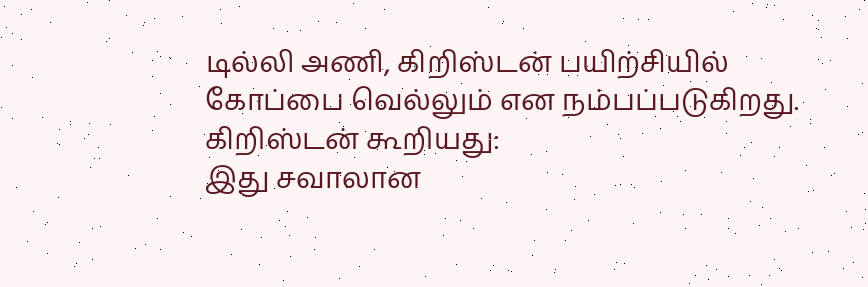டில்லி அணி, கிறிஸ்டன் பயிற்சியில் கோப்பை வெல்லும் என நம்பப்படுகிறது.
கிறிஸ்டன் கூறியது:
இது சவாலான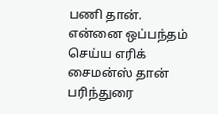பணி தான். என்னை ஒப்பந்தம் செய்ய எரிக் சைமன்ஸ் தான் பரிந்துரை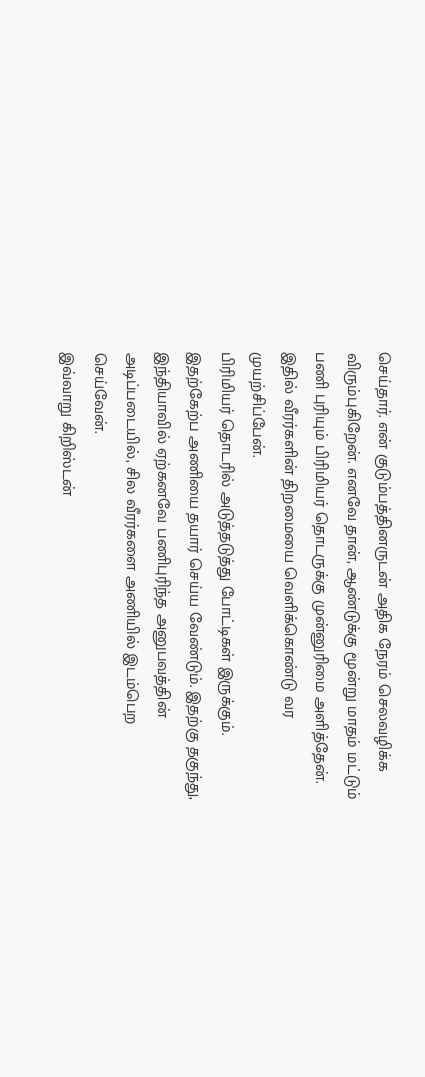செய்தார். என் குடும்பத்தினருடன் அதிக நேரம் செலவழிக்க விரும்புகிறேன். எனவே தான், ஆண்டுக்கு மூன்று மாதம் மட்டும் பணி புரியும் பிரிமியர் தொடருக்கு முன்னுரிமை அளித்தேன். இதில் வீரர்களின் திறமையை வெளிக்கொண்டு வர முயற்சிப்பேன்.
பிரிமியர் தொடரில் அடுத்தடுத்து போட்டிகள் இருக்கும். இதற்கேற்ப அணியை தயார் செய்ய வேண்டும். இதற்கு தகுந்து, இந்தியாவில் ஏற்கனவே பணிபுரிந்த அனுபவத்தின் அடிப்படையில், சில வீரர்களை அணியில் இடம்பெற செய்வேன்.
இவ்வாறு கிறிஸ்டன்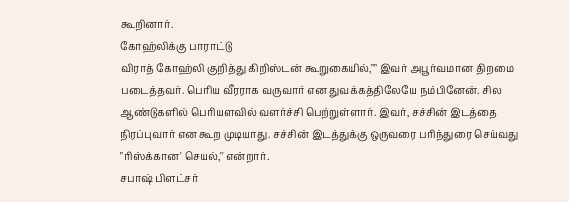கூறினார்.
கோஹ்லிக்கு பாராட்டு
விராத் கோஹ்லி குறித்து கிறிஸ்டன் கூறுகையில்,"" இவர் அபூர்வமான திறமை படைத்தவர். பெரிய வீரராக வருவார் என துவக்கத்திலேயே நம்பினேன். சில ஆண்டுகளில் பெரியளவில் வளர்ச்சி பெற்றுள்ளார். இவர், சச்சின் இடத்தை நிரப்புவார் என கூற முடியாது. சச்சின் இடத்துக்கு ஒருவரை பரிந்துரை செய்வது "ரிஸ்க்கான' செயல்,'' என்றார்.
சபாஷ் பிளட்சர்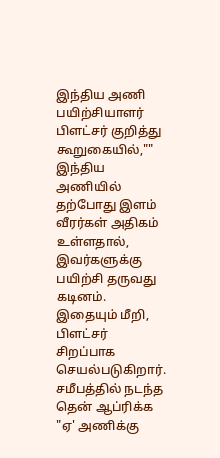இந்திய அணி பயிற்சியாளர் பிளட்சர் குறித்து கூறுகையில்,"" இந்திய அணியில் தற்போது இளம் வீரர்கள் அதிகம் உள்ளதால், இவர்களுக்கு பயிற்சி தருவது கடினம். இதையும் மீறி, பிளட்சர் சிறப்பாக செயல்படுகிறார். சமீபத்தில் நடந்த தென் ஆப்ரிக்க "ஏ' அணிக்கு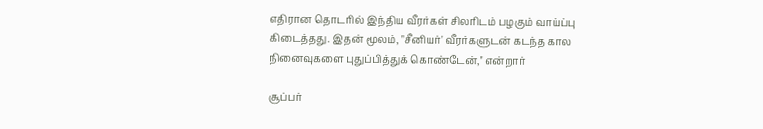எதிரான தொடரில் இந்திய வீரர்கள் சிலரிடம் பழகும் வாய்ப்பு கிடைத்தது. இதன் மூலம், "சீனியர்' வீரர்களுடன் கடந்த கால நினைவுகளை புதுப்பித்துக் கொண்டேன்,'' என்றார்

சூப்பர்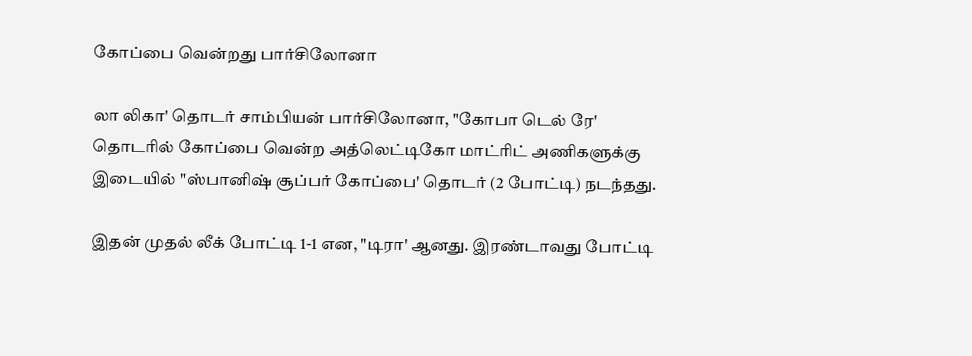கோப்பை வென்றது பார்சிலோனா

லா லிகா' தொடர் சாம்பியன் பார்சிலோனா, "கோபா டெல் ரே' தொடரில் கோப்பை வென்ற அத்லெட்டிகோ மாட்ரிட் அணிகளுக்கு இடையில் "ஸ்பானிஷ் சூப்பர் கோப்பை' தொடர் (2 போட்டி) நடந்தது.

இதன் முதல் லீக் போட்டி 1-1 என, "டிரா' ஆனது. இரண்டாவது போட்டி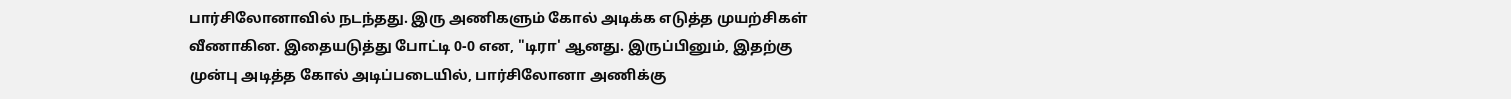பார்சிலோனாவில் நடந்தது. இரு அணிகளும் கோல் அடிக்க எடுத்த முயற்சிகள் வீணாகின. இதையடுத்து போட்டி 0-0 என, "டிரா' ஆனது. இருப்பினும், இதற்கு முன்பு அடித்த கோல் அடிப்படையில், பார்சிலோனா அணிக்கு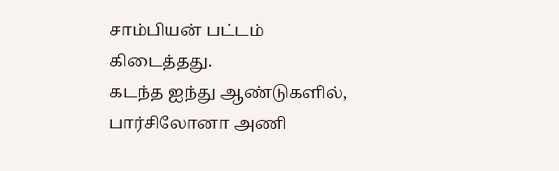சாம்பியன் பட்டம் கிடைத்தது.
கடந்த ஐந்து ஆண்டுகளில், பார்சிலோனா அணி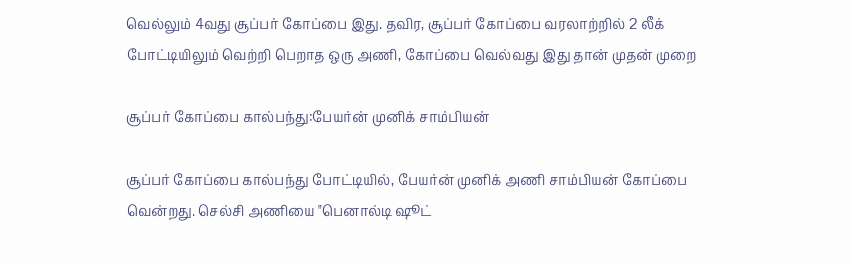வெல்லும் 4வது சூப்பர் கோப்பை இது. தவிர, சூப்பர் கோப்பை வரலாற்றில் 2 லீக் போட்டியிலும் வெற்றி பெறாத ஒரு அணி, கோப்பை வெல்வது இது தான் முதன் முறை

சூப்பர் கோப்பை கால்பந்து:பேயர்ன் முனிக் சாம்பியன்

சூப்பர் கோப்பை கால்பந்து போட்டியில், பேயர்ன் முனிக் அணி சாம்பியன் கோப்பை வென்றது. செல்சி அணியை "பெனால்டி ஷூட்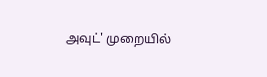அவுட்' முறையில்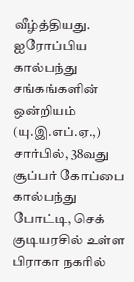வீழ்த்தியது.
ஐரோப்பிய கால்பந்து சங்கங்களின் ஒன்றியம் (யு.இ.எப்.ஏ.,) சார்பில், 38வது சூப்பர் கோப்பை கால்பந்து போட்டி, செக் குடியரசில் உள்ள பிராகா நகரில்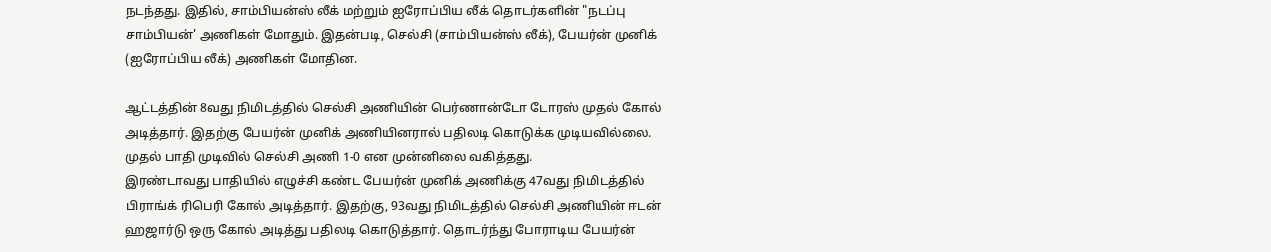நடந்தது. இதில், சாம்பியன்ஸ் லீக் மற்றும் ஐரோப்பிய லீக் தொடர்களின் "நடப்பு சாம்பியன்' அணிகள் மோதும். இதன்படி, செல்சி (சாம்பியன்ஸ் லீக்), பேயர்ன் முனிக் (ஐரோப்பிய லீக்) அணிகள் மோதின.

ஆட்டத்தின் 8வது நிமிடத்தில் செல்சி அணியின் பெர்ணான்டோ டோரஸ் முதல் கோல் அடித்தார். இதற்கு பேயர்ன் முனிக் அணியினரால் பதிலடி கொடுக்க முடியவில்லை. முதல் பாதி முடிவில் செல்சி அணி 1-0 என முன்னிலை வகித்தது.
இரண்டாவது பாதியில் எழுச்சி கண்ட பேயர்ன் முனிக் அணிக்கு 47வது நிமிடத்தில் பிராங்க் ரிபெரி கோல் அடித்தார். இதற்கு, 93வது நிமிடத்தில் செல்சி அணியின் ஈடன் ஹஜார்டு ஒரு கோல் அடித்து பதிலடி கொடுத்தார். தொடர்ந்து போராடிய பேயர்ன்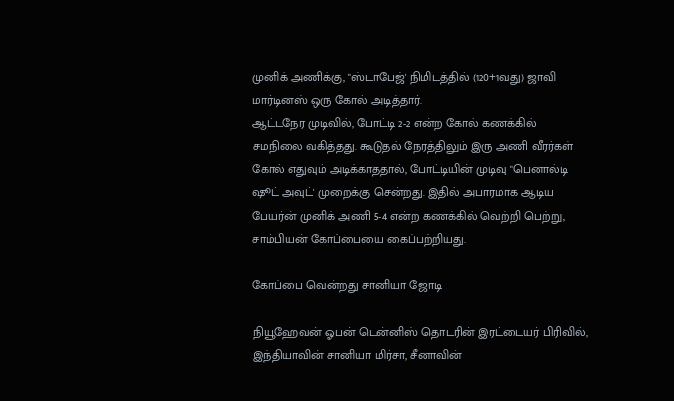முனிக் அணிக்கு, "ஸ்டாபேஜ்' நிமிடத்தில் (120+1வது) ஜாவி மார்டினஸ் ஒரு கோல் அடித்தார்.
ஆட்டநேர முடிவில், போட்டி 2-2 என்ற கோல் கணக்கில் சமநிலை வகித்தது. கூடுதல் நேரத்திலும் இரு அணி வீரர்கள் கோல் எதுவும் அடிக்காததால், போட்டியின் முடிவு "பெனால்டி ஷூட் அவுட்' முறைக்கு சென்றது. இதில் அபாரமாக ஆடிய பேயர்ன் முனிக் அணி 5-4 என்ற கணக்கில் வெற்றி பெற்று, சாம்பியன் கோப்பையை கைப்பற்றியது.

கோப்பை வென்றது சானியா ஜோடி

நியூஹேவன் ஓபன் டென்னிஸ் தொடரின் இரட்டையர் பிரிவில், இந்தியாவின் சானியா மிர்சா, சீனாவின்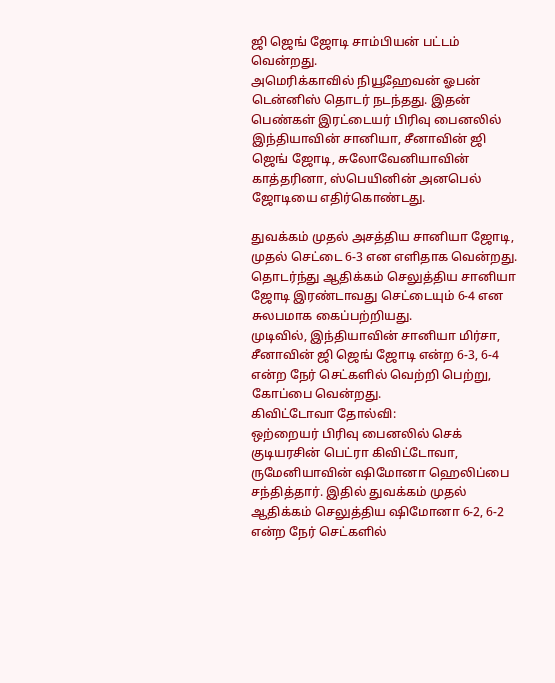ஜி ஜெங் ஜோடி சாம்பியன் பட்டம் வென்றது.
அமெரிக்காவில் நியூஹேவன் ஓபன் டென்னிஸ் தொடர் நடந்தது. இதன் பெண்கள் இரட்டையர் பிரிவு பைனலில் இந்தியாவின் சானியா, சீனாவின் ஜி ஜெங் ஜோடி, சுலோவேனியாவின் காத்தரினா, ஸ்பெயினின் அனபெல் ஜோடியை எதிர்கொண்டது.

துவக்கம் முதல் அசத்திய சானியா ஜோடி, முதல் செட்டை 6-3 என எளிதாக வென்றது. தொடர்ந்து ஆதிக்கம் செலுத்திய சானியா ஜோடி இரண்டாவது செட்டையும் 6-4 என சுலபமாக கைப்பற்றியது.
முடிவில், இந்தியாவின் சானியா மிர்சா, சீனாவின் ஜி ஜெங் ஜோடி என்ற 6-3, 6-4 என்ற நேர் செட்களில் வெற்றி பெற்று, கோப்பை வென்றது.
கிவிட்டோவா தோல்வி:
ஒற்றையர் பிரிவு பைனலில் செக் குடியரசின் பெட்ரா கிவிட்டோவா, ருமேனியாவின் ஷிமோனா ஹெலிப்பை சந்தித்தார். இதில் துவக்கம் முதல் ஆதிக்கம் செலுத்திய ஷிமோனா 6-2, 6-2 என்ற நேர் செட்களில்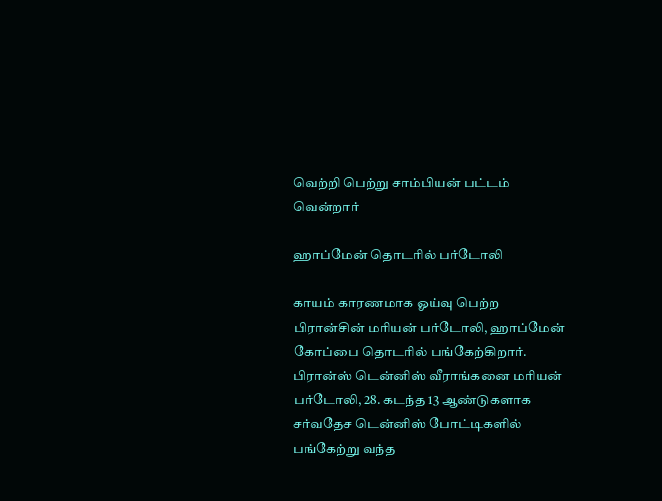வெற்றி பெற்று சாம்பியன் பட்டம் வென்றார்

ஹாப்மேன் தொடரில் பர்டோலி

காயம் காரணமாக ஓய்வு பெற்ற பிரான்சின் மரியன் பர்டோலி, ஹாப்மேன் கோப்பை தொடரில் பங்கேற்கிறார்.
பிரான்ஸ் டென்னிஸ் வீராங்கனை மரியன் பர்டோலி, 28. கடந்த 13 ஆண்டுகளாக சர்வதேச டென்னிஸ் போட்டிகளில் பங்கேற்று வந்த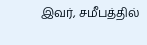இவர், சமீபத்தில்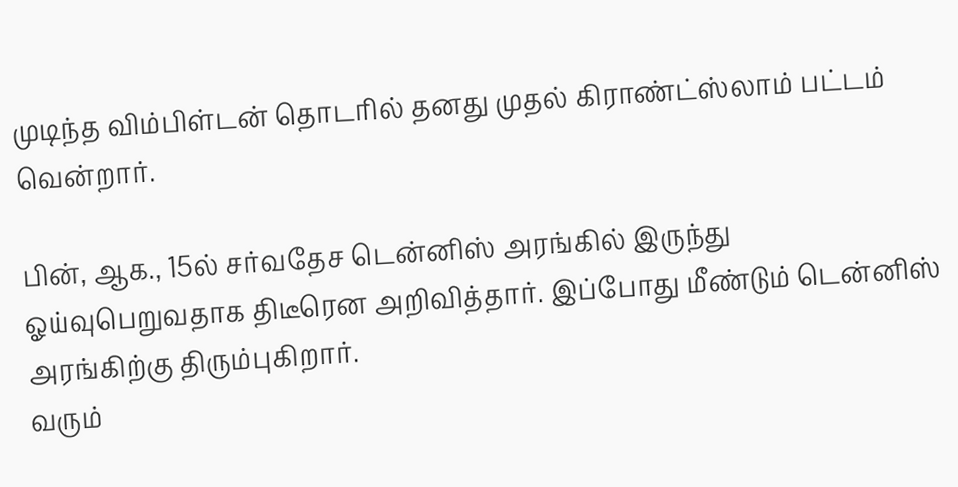முடிந்த விம்பிள்டன் தொடரில் தனது முதல் கிராண்ட்ஸ்லாம் பட்டம் வென்றார்.

பின், ஆக., 15ல் சர்வதேச டென்னிஸ் அரங்கில் இருந்து ஓய்வுபெறுவதாக திடீரென அறிவித்தார். இப்போது மீண்டும் டென்னிஸ் அரங்கிற்கு திரும்புகிறார்.
வரும்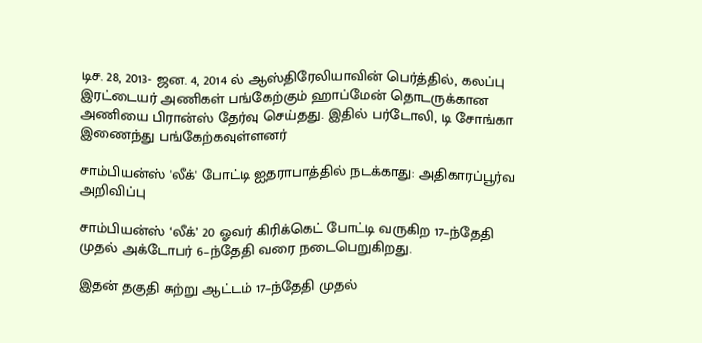டிச. 28, 2013- ஜன. 4, 2014 ல் ஆஸ்திரேலியாவின் பெர்த்தில், கலப்பு இரட்டையர் அணிகள் பங்கேற்கும் ஹாப்மேன் தொடருக்கான அணியை பிரான்ஸ் தேர்வு செய்தது. இதில் பர்டோலி, டி சோங்கா இணைந்து பங்கேற்கவுள்ளனர்

சாம்பியன்ஸ் 'லீக்' போட்டி ஐதராபாத்தில் நடக்காது: அதிகாரப்பூர்வ அறிவிப்பு

சாம்பியன்ஸ் ‘லீக்’ 20 ஓவர் கிரிக்கெட் போட்டி வருகிற 17–ந்தேதி முதல் அக்டோபர் 6–ந்தேதி வரை நடைபெறுகிறது.

இதன் தகுதி சுற்று ஆட்டம் 17–ந்தேதி முதல்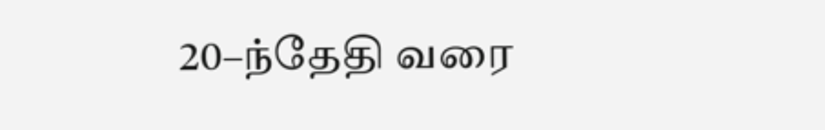20–ந்தேதி வரை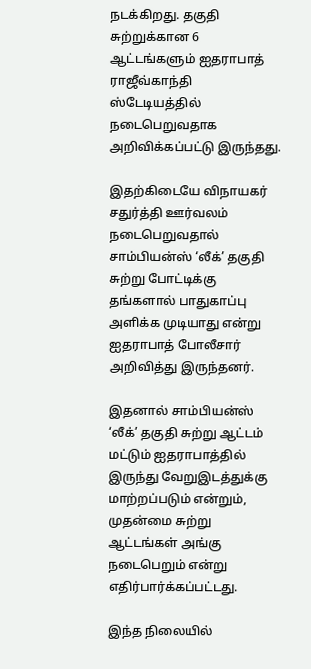நடக்கிறது. தகுதி சுற்றுக்கான 6 ஆட்டங்களும் ஐதராபாத் ராஜீவ்காந்தி ஸ்டேடியத்தில் நடைபெறுவதாக அறிவிக்கப்பட்டு இருந்தது.

இதற்கிடையே விநாயகர் சதுர்த்தி ஊர்வலம் நடைபெறுவதால் சாம்பியன்ஸ் ‘லீக்’ தகுதி சுற்று போட்டிக்கு தங்களால் பாதுகாப்பு அளிக்க முடியாது என்று ஐதராபாத் போலீசார் அறிவித்து இருந்தனர்.

இதனால் சாம்பியன்ஸ் ‘லீக்’ தகுதி சுற்று ஆட்டம் மட்டும் ஐதராபாத்தில் இருந்து வேறுஇடத்துக்கு மாற்றப்படும் என்றும், முதன்மை சுற்று ஆட்டங்கள் அங்கு நடைபெறும் என்று எதிர்பார்க்கப்பட்டது.

இந்த நிலையில்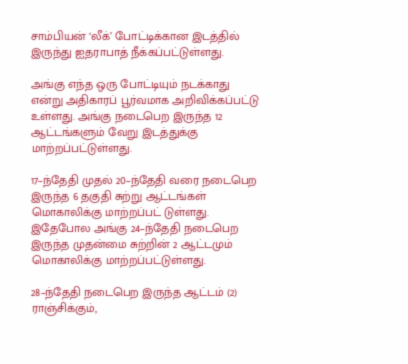சாம்பியன் ‘லீக்’ போட்டிக்கான இடத்தில் இருந்து ஐதராபாத் நீக்கப்பட்டுள்ளது.

அங்கு எந்த ஒரு போட்டியும் நடக்காது என்று அதிகாரப் பூர்வமாக அறிவிக்கப்பட்டு உள்ளது. அங்கு நடைபெற இருந்த 12 ஆட்டங்களும் வேறு இடத்துக்கு மாற்றப்பட்டுள்ளது.

17–ந்தேதி முதல் 20–ந்தேதி வரை நடைபெற இருந்த 6 தகுதி சுற்று ஆட்டங்கள் மொகாலிக்கு மாற்றப்பட் டுள்ளது. இதேபோல அங்கு 24–ந்தேதி நடைபெற இருந்த முதன்மை சுற்றின் 2 ஆட்டமும் மொகாலிக்கு மாற்றப்பட்டுள்ளது.

28–ந்தேதி நடைபெற இருந்த ஆட்டம் (2) ராஞ்சிக்கும்,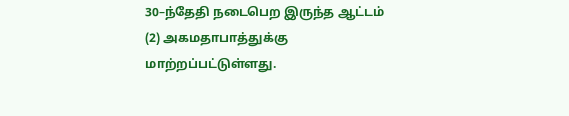30–ந்தேதி நடைபெற இருந்த ஆட்டம் (2) அகமதாபாத்துக்கு மாற்றப்பட்டுள்ளது.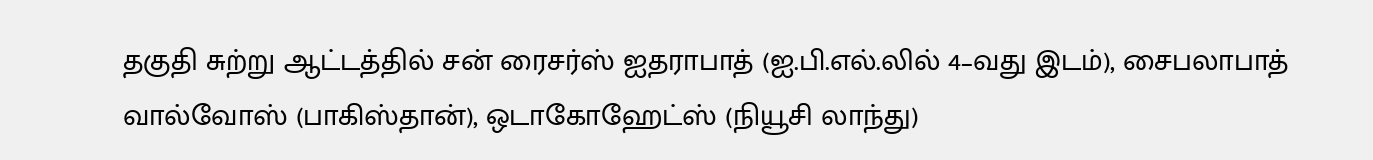தகுதி சுற்று ஆட்டத்தில் சன் ரைசர்ஸ் ஐதராபாத் (ஐ.பி.எல்.லில் 4–வது இடம்), சைபலாபாத் வால்வோஸ் (பாகிஸ்தான்), ஒடாகோஹேட்ஸ் (நியூசி லாந்து)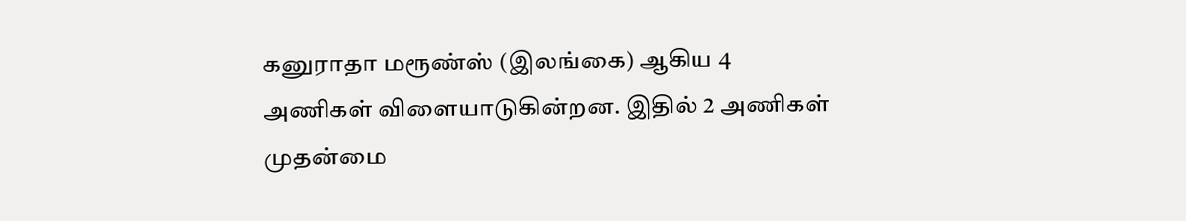கனுராதா மரூண்ஸ் (இலங்கை) ஆகிய 4 அணிகள் விளையாடுகின்றன. இதில் 2 அணிகள் முதன்மை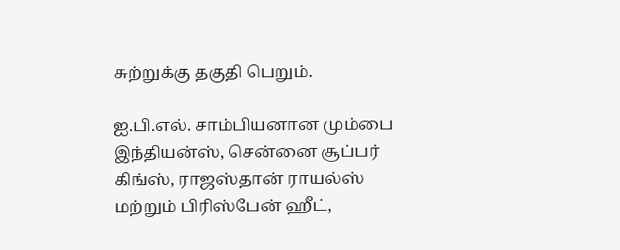சுற்றுக்கு தகுதி பெறும்.

ஐ.பி.எல். சாம்பியனான மும்பை இந்தியன்ஸ், சென்னை சூப்பர் கிங்ஸ், ராஜஸ்தான் ராயல்ஸ் மற்றும் பிரிஸ்பேன் ஹீட்,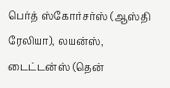பெர்த் ஸ்கோர்சர்ஸ் (ஆஸ்தி ரேலியா), லயன்ஸ், டைட்டன்ஸ் (தென்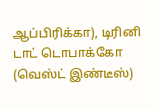ஆப்பிரிக்கா), டிரினி டாட் டொபாக்கோ (வெஸ்ட் இண்டீஸ்)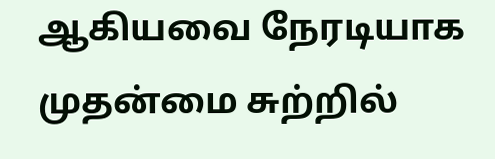ஆகியவை நேரடியாக முதன்மை சுற்றில்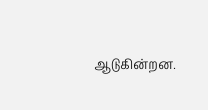ஆடுகின்றன.